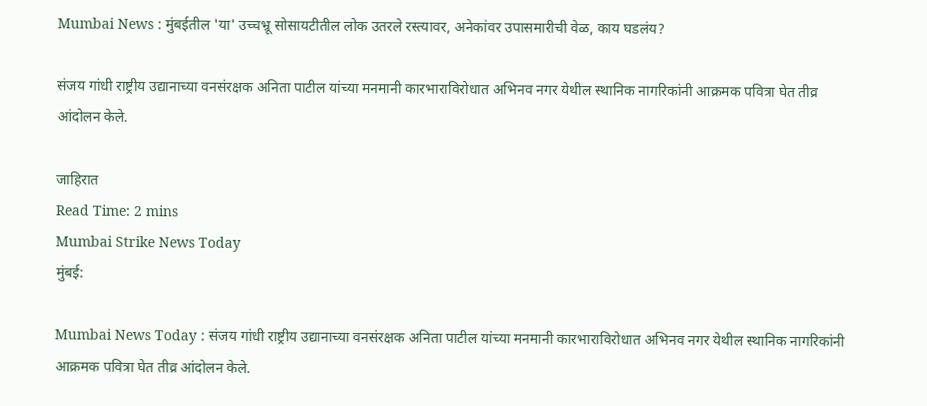Mumbai News : मुंबईतील 'या' उच्चभ्रू सोसायटीतील लोक उतरले रस्त्यावर, अनेकांवर उपासमारीची वेळ, काय घडलंय?

संजय गांधी राष्ट्रीय उद्यानाच्या वनसंरक्षक अनिता पाटील यांच्या मनमानी कारभाराविरोधात अभिनव नगर येथील स्थानिक नागरिकांनी आक्रमक पवित्रा घेत तीव्र आंदोलन केले.

जाहिरात
Read Time: 2 mins
Mumbai Strike News Today
मुंबई:

Mumbai News Today : संजय गांधी राष्ट्रीय उद्यानाच्या वनसंरक्षक अनिता पाटील यांच्या मनमानी कारभाराविरोधात अभिनव नगर येथील स्थानिक नागरिकांनी आक्रमक पवित्रा घेत तीव्र आंदोलन केले.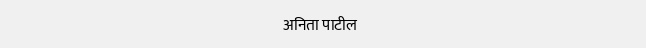अनिता पाटील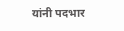यांनी पदभार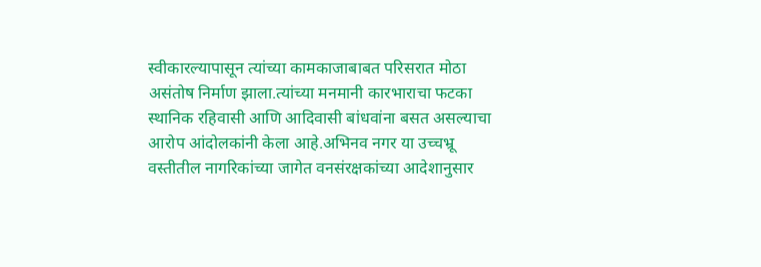स्वीकारल्यापासून त्यांच्या कामकाजाबाबत परिसरात मोठा असंतोष निर्माण झाला.त्यांच्या मनमानी कारभाराचा फटका स्थानिक रहिवासी आणि आदिवासी बांधवांना बसत असल्याचा आरोप आंदोलकांनी केला आहे.अभिनव नगर या उच्चभ्रू वस्तीतील नागरिकांच्या जागेत वनसंरक्षकांच्या आदेशानुसार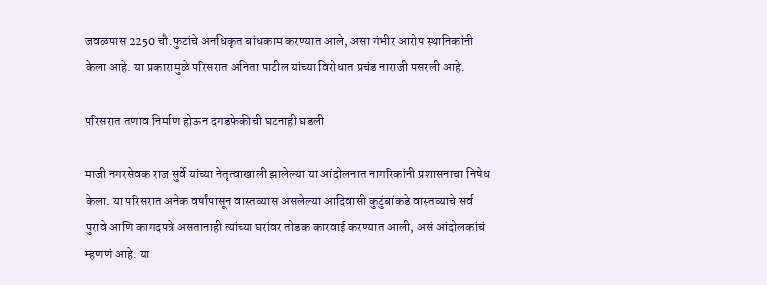जवळपास 2250 चौ.फुटांचे अनधिकृत बांधकाम करण्यात आले, असा गंभीर आरोप स्थानिकांनी केला आहे. या प्रकारामुळे परिसरात अनिता पाटील यांच्या विरोधात प्रचंड नाराजी पसरली आहे.

परिसरात तणाव निर्माण होऊन दगडफेकीची घटनाही घडली

माजी नगरसेवक राज सुर्वे यांच्या नेतृत्वाखाली झालेल्या या आंदोलनात नागरिकांनी प्रशासनाचा निषेध केला. या परिसरात अनेक वर्षांपासून वास्तव्यास असलेल्या आदिवासी कुटुंबांकडे वास्तव्याचे सर्व पुरावे आणि कागदपत्रे असतानाही त्यांच्या घरांवर तोडक कारवाई करण्यात आली, असं आंदोलकांचं म्हणणं आहे. या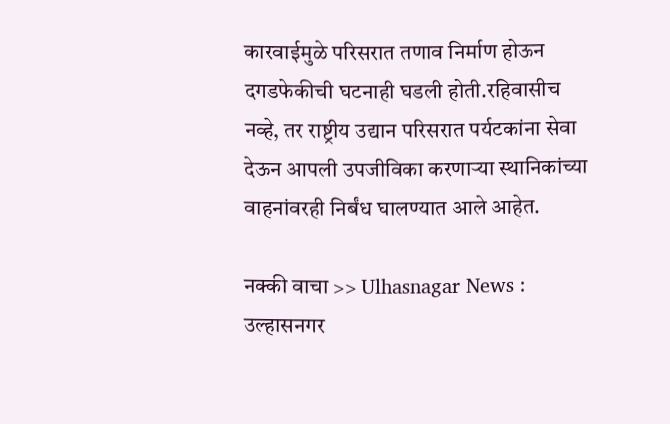कारवाईमुळे परिसरात तणाव निर्माण होऊन दगडफेकीची घटनाही घडली होती.रहिवासीच नव्हे, तर राष्ट्रीय उद्यान परिसरात पर्यटकांना सेवा देऊन आपली उपजीविका करणाऱ्या स्थानिकांच्या वाहनांवरही निर्बंध घालण्यात आले आहेत.

नक्की वाचा >> Ulhasnagar News : उल्हासनगर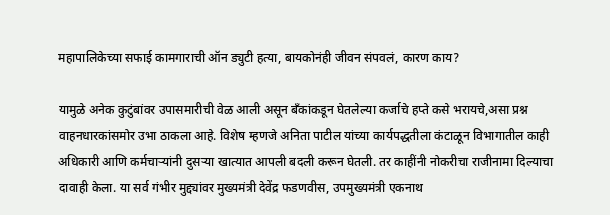महापालिकेच्या सफाई कामगाराची ऑन ड्युटी हत्या, बायकोनंही जीवन संपवलं, कारण काय?

यामुळे अनेक कुटुंबांवर उपासमारीची वेळ आली असून बँकांकडून घेतलेल्या कर्जाचे हप्ते कसे भरायचे,असा प्रश्न वाहनधारकांसमोर उभा ठाकला आहे. विशेष म्हणजे अनिता पाटील यांच्या कार्यपद्धतीला कंटाळून विभागातील काही अधिकारी आणि कर्मचाऱ्यांनी दुसऱ्या खात्यात आपली बदली करून घेतली. तर काहींनी नोकरीचा राजीनामा दिल्याचा दावाही केला. या सर्व गंभीर मुद्द्यांवर मुख्यमंत्री देवेंद्र फडणवीस, उपमुख्यमंत्री एकनाथ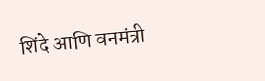शिंदे आणि वनमंत्री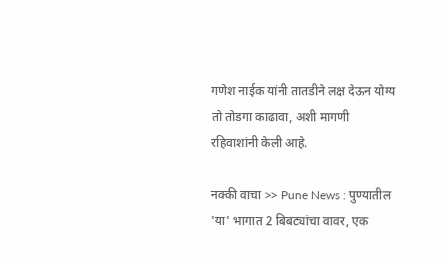गणेश नाईक यांनी तातडीने लक्ष देऊन योग्य तो तोडगा काढावा, अशी मागणी रहिवाशांनी केली आहे.

नक्की वाचा >> Pune News : पुण्यातील 'या' भागात 2 बिबट्यांचा वावर, एक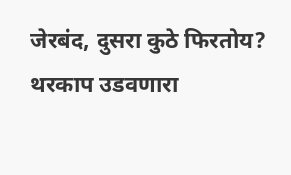जेरबंद, दुसरा कुठे फिरतोय? थरकाप उडवणारा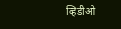व्हिडीओ